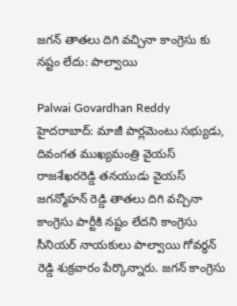జగన్ తాతలు దిగి వచ్చినా కాంగ్రెసు కు నష్టం లేదు: పాల్వాయి

Palwai Govardhan Reddy
హైదరాబాద్: మాజీ పార్లమెంటు సభ్యుడు, దివంగత ముఖ్యమంత్రి వైయస్ రాజశేఖరరెడ్డి తనయుడు వైయస్ జగన్మోహన్ రెడ్డి తాతలు దిగి వచ్చినా కాంగ్రెసు పార్టీకి నష్టం లేదని కాంగ్రెసు సీనియర్ నాయకులు పాల్వాయి గోవర్ధన్ రెడ్డి శుక్రవారం పేర్కొన్నారు. జగన్ కాంగ్రెసు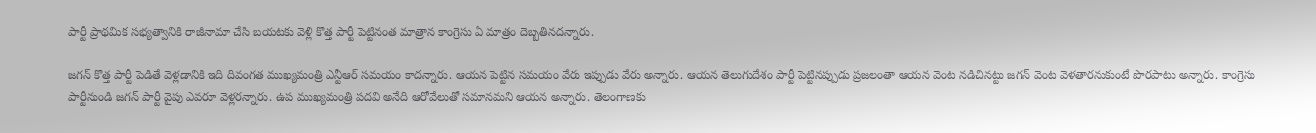పార్టీ ప్రాథమిక సభ్యత్వానికి రాజీనామా చేసి బయటకు వెళ్లి కొత్త పార్టీ పెట్టినంత మాత్రాన కాంగ్రెసు ఏ మాత్రం దెబ్బతినదన్నారు.

జగన్ కొత్త పార్టీ పెడితే వెళ్లడానికి ఇది దివంగత ముఖ్యమంత్రి ఎన్టీఆర్ సమయం కాదన్నారు. ఆయన పెట్టిన సమయం వేరు ఇప్పుడు వేరు అన్నారు. ఆయన తెలుగుదేశం పార్టీ పెట్టినప్పుడు ప్రజలంతా ఆయన వెంట నడిచినట్టు జగన్ వెంట వెళతారనుకుంటే పొరపాటు అన్నారు. కాంగ్రెసు పార్టీనుండి జగన్ పార్టీ వైపు ఎవరూ వెళ్లరన్నారు. ఉప ముఖ్యమంత్రి పదవి అనేది ఆరోవేలుతో సమానమని ఆయన అన్నారు. తెలంగాణకు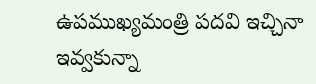ఉపముఖ్యమంత్రి పదవి ఇచ్చినా ఇవ్వకున్నా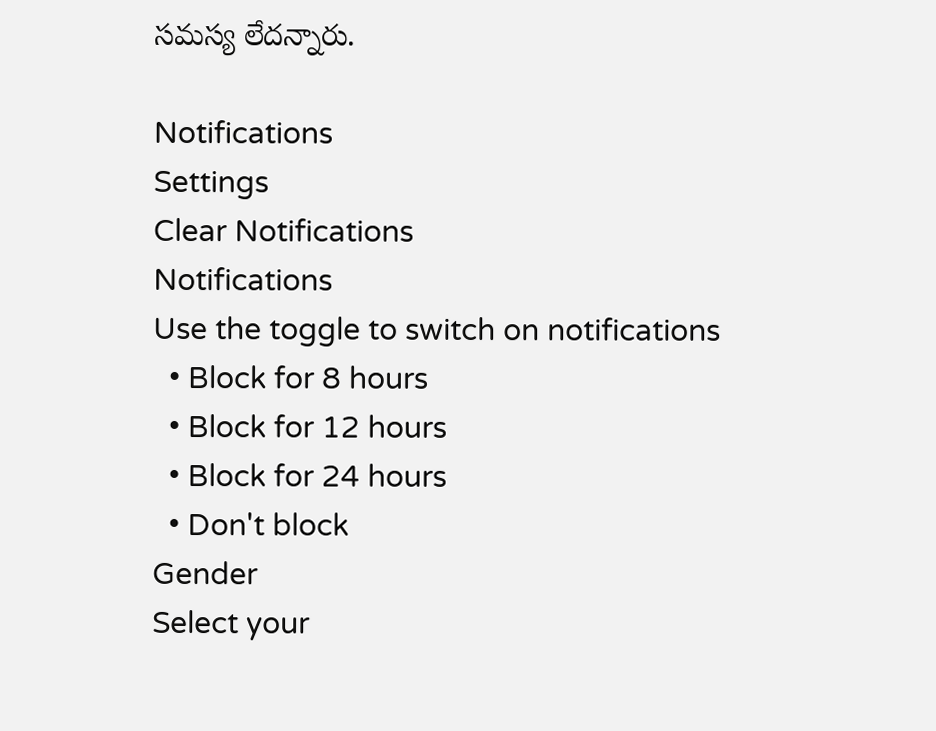సమస్య లేదన్నారు.

Notifications
Settings
Clear Notifications
Notifications
Use the toggle to switch on notifications
  • Block for 8 hours
  • Block for 12 hours
  • Block for 24 hours
  • Don't block
Gender
Select your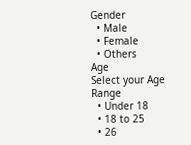Gender
  • Male
  • Female
  • Others
Age
Select your Age Range
  • Under 18
  • 18 to 25
  • 26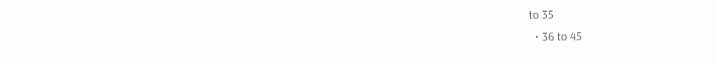to 35
  • 36 to 45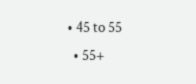• 45 to 55
  • 55+